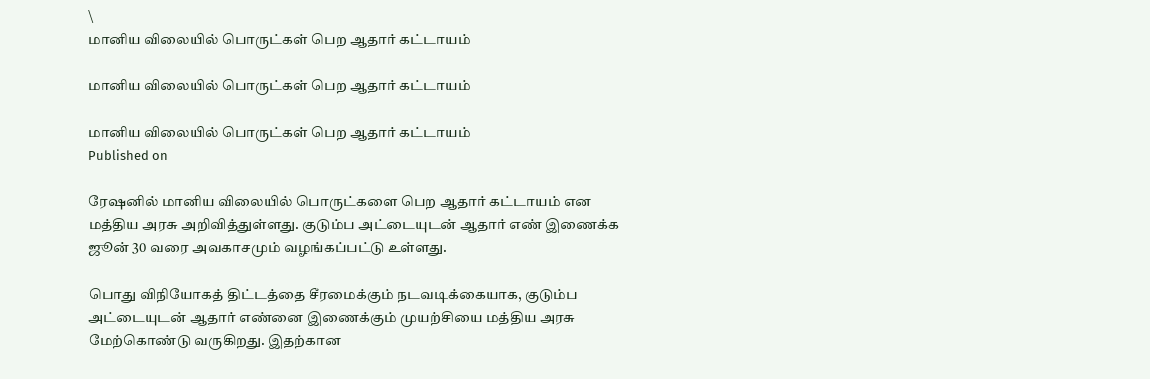\
மானிய விலையில் பொருட்கள் பெற ஆதார் கட்டாயம்

மானிய விலையில் பொருட்கள் பெற ஆதார் கட்டாயம்

மானிய விலையில் பொருட்கள் பெற ஆதார் கட்டாயம்
Published on

ரேஷனில் மானிய விலையில் பொருட்களை பெற ஆதார் கட்டாயம் என மத்திய அரசு அறிவித்துள்ளது. குடும்ப அட்டையுடன் ஆதார் எண் இணைக்க ஜூன் 30 வரை அவகாசமும் வழங்கப்பட்டு உள்ளது.

பொது விநியோகத் திட்டத்தை சீரமைக்கும் நடவடிக்கையாக, குடும்ப அட்டையுடன் ஆதார் எண்னை இணைக்கும் முயற்சியை மத்திய அரசு மேற்கொண்டு வருகிறது. இதற்கான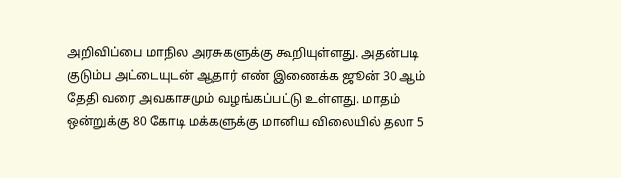அறிவிப்பை மாநில அரசுகளுக்கு கூறியுள்ளது. அதன்படி குடும்ப அட்டையுடன் ஆதார் எண் இணைக்க ஜூன் 30 ஆம் தேதி வரை அவகாசமும் வழங்கப்பட்டு உள்ளது. மாதம் ஒன்றுக்கு 80 கோடி மக்களுக்கு மானிய விலையில் தலா 5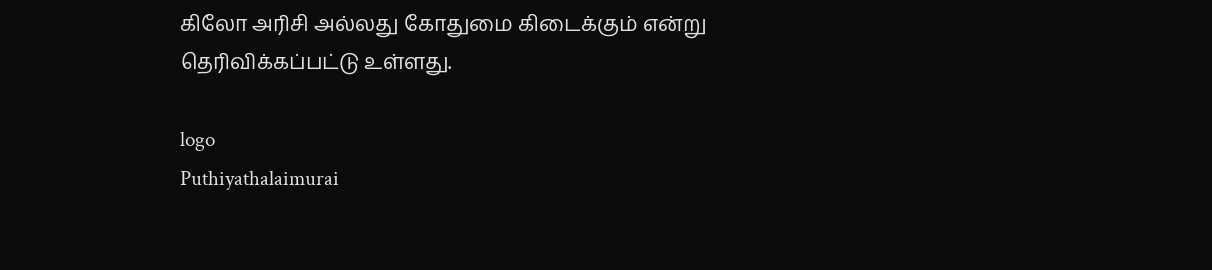கிலோ அரிசி அல்லது கோதுமை கிடைக்கும் என்று தெரிவிக்கப்பட்டு உள்ளது.

logo
Puthiyathalaimurai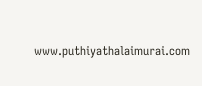www.puthiyathalaimurai.com